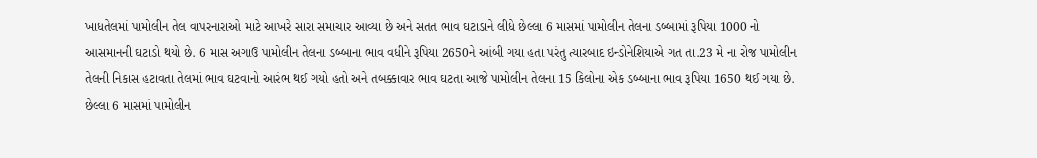ખાધતેલમાં પામોલીન તેલ વાપરનારાઓ માટે આખરે સારા સમાચાર આવ્યા છે અને સતત ભાવ ઘટાડાને લીધે છેલ્લા 6 માસમાં પામોલીન તેલના ડબ્બામાં રૂપિયા 1000 નો આસમાનની ઘટાડો થયો છે. 6 માસ અગાઉ પામોલીન તેલના ડબ્બાના ભાવ વધીને રૂપિયા 2650ને આંબી ગયા હતા પરંતુ ત્યારબાદ ઇન્ડોનેશિયાએ ગત તા.23 મે ના રોજ પામોલીન તેલની નિકાસ હટાવતા તેલમાં ભાવ ઘટવાનો આરંભ થઈ ગયો હતો અને તબક્કાવાર ભાવ ઘટતા આજે પામોલીન તેલના 15 કિલોના એક ડબ્બાના ભાવ રૂપિયા 1650 થઈ ગયા છે. છેલ્લા 6 માસમાં પામોલીન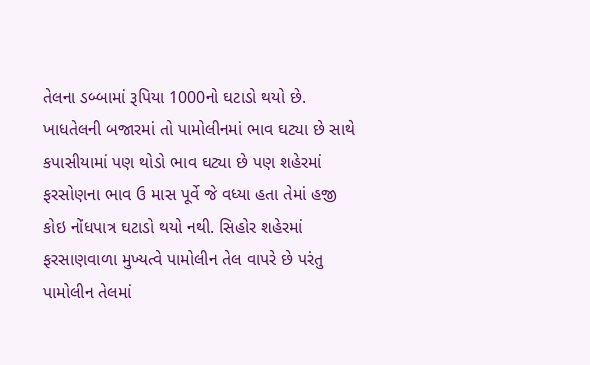તેલના ડબ્બામાં રૂપિયા 1000નો ઘટાડો થયો છે. ખાધતેલની બજારમાં તો પામોલીનમાં ભાવ ઘટ્યા છે સાથે કપાસીયામાં પણ થોડો ભાવ ઘટ્યા છે પણ શહેરમાં ફરસોણના ભાવ ઉ માસ પૂર્વે જે વધ્યા હતા તેમાં હજી કોઇ નોંધપાત્ર ઘટાડો થયો નથી. સિહોર શહેરમાં ફરસાણવાળા મુખ્યત્વે પામોલીન તેલ વાપરે છે પરંતુ પામોલીન તેલમાં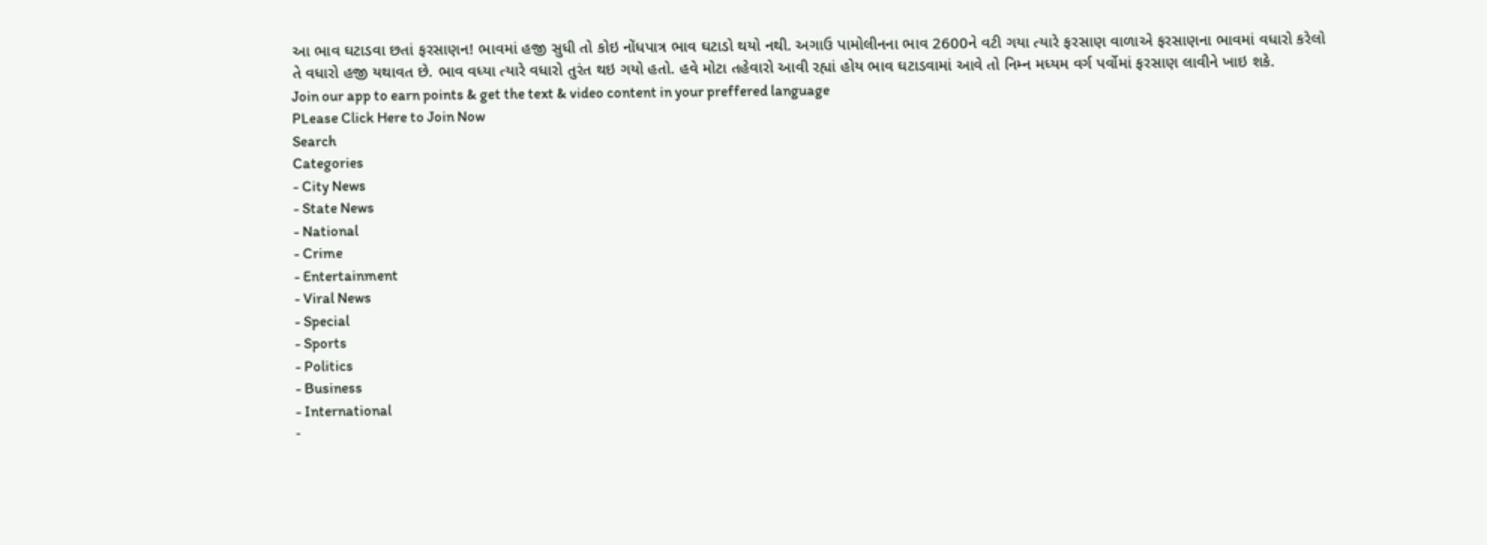આ ભાવ ઘટાડવા છતાં ફરસાણન! ભાવમાં હજી સુધી તો કોઇ નોંધપાત્ર ભાવ ઘટાડો થયો નથી. અગાઉ પામોલીનના ભાવ 2600ને વટી ગયા ત્યારે ફરસાણ વાળાએ ફરસાણના ભાવમાં વધારો કરેલો તે વધારો હજી યથાવત છે. ભાવ વધ્યા ત્યારે વધારો તુરંત થઇ ગયો હતો. હવે મોટા તહેવારો આવી રહ્યાં હોય ભાવ ઘટાડવામાં આવે તો નિમ્ન મધ્યમ વર્ગ પર્વોમાં ફરસાણ લાવીને ખાઇ શકે.
Join our app to earn points & get the text & video content in your preffered language
PLease Click Here to Join Now
Search
Categories
- City News
- State News
- National
- Crime
- Entertainment
- Viral News
- Special
- Sports
- Politics
- Business
- International
-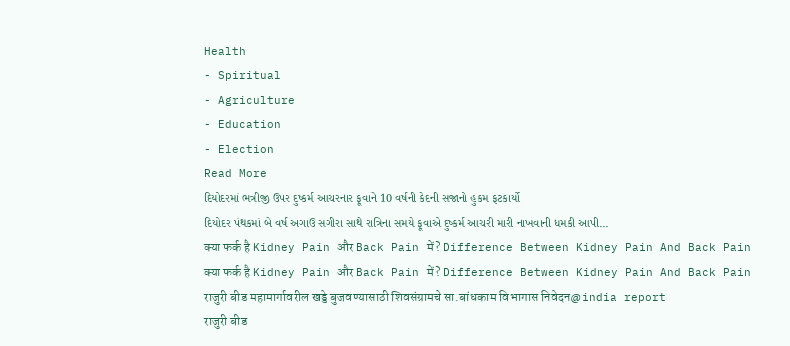Health
- Spiritual
- Agriculture
- Education
- Election
Read More
દિયોદરમાં ભત્રીજી ઉપર દુષ્કર્મ આચરનાર ફૂવાને 10 વર્ષની કેદની સજાનો હુકમ ફટકાર્યો
દિયોદર પંથકમાં બે વર્ષ અગાઉ સગીરા સાથે રાત્રિના સમયે ફૂવાએ દુષ્કર્મ આચરી મારી નાખવાની ધમકી આપી...
क्या फर्क है Kidney Pain और Back Pain में? Difference Between Kidney Pain And Back Pain
क्या फर्क है Kidney Pain और Back Pain में? Difference Between Kidney Pain And Back Pain
राजुरी बीड महामार्गावरील खड्डे बुजवण्यासाठी शिवसंग्रामचे सा.बांधकाम विभागास निवेदन@india report
राजुरी बीड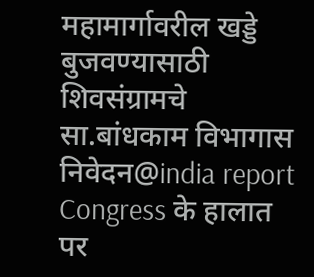महामार्गावरील खड्डे बुजवण्यासाठी शिवसंग्रामचे सा.बांधकाम विभागास निवेदन@india report
Congress के हालात पर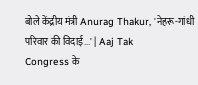बोले केंद्रीय मंत्री Anurag Thakur, 'नेहरू-गांधी परिवार की विदाई...' | Aaj Tak
Congress के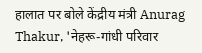हालात पर बोले केंद्रीय मंत्री Anurag Thakur, 'नेहरू-गांधी परिवार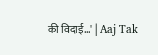की विदाई...' | Aaj Tak